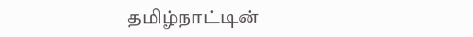தமிழ்நாட்டின்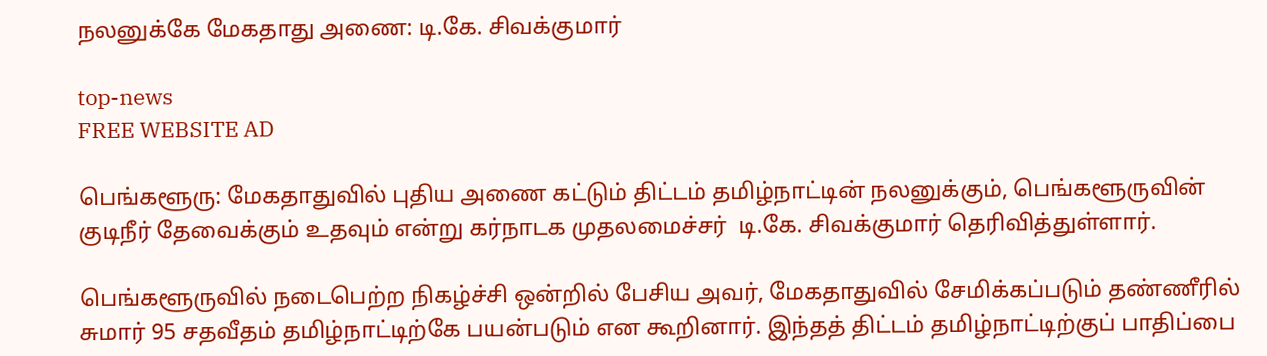நலனுக்கே மேகதாது அணை: டி.கே. சிவக்குமார்

top-news
FREE WEBSITE AD

பெங்களூரு: மேகதாதுவில் புதிய அணை கட்டும் திட்டம் தமிழ்நாட்டின் நலனுக்கும், பெங்களூருவின் குடிநீர் தேவைக்கும் உதவும் என்று கர்நாடக முதலமைச்சர்  டி.கே. சிவக்குமார் தெரிவித்துள்ளார்.

பெங்களூருவில் நடைபெற்ற நிகழ்ச்சி ஒன்றில் பேசிய அவர், மேகதாதுவில் சேமிக்கப்படும் தண்ணீரில் சுமார் 95 சதவீதம் தமிழ்நாட்டிற்கே பயன்படும் என கூறினார். இந்தத் திட்டம் தமிழ்நாட்டிற்குப் பாதிப்பை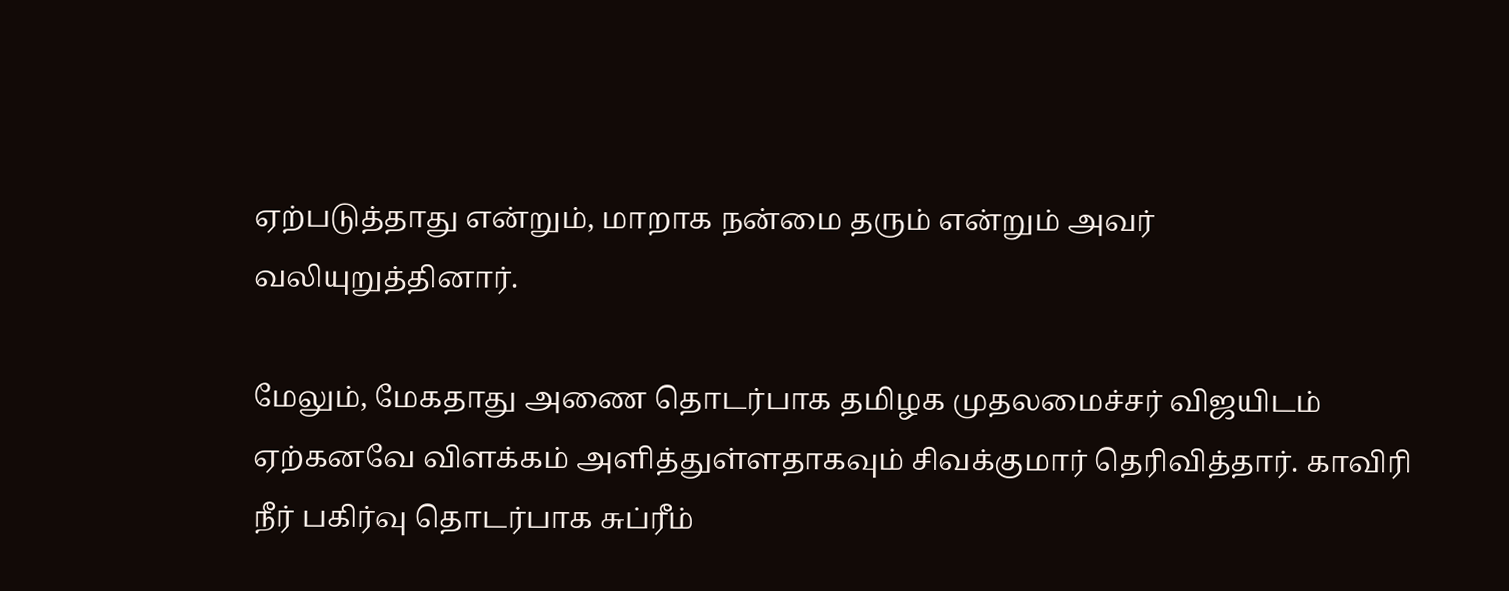ஏற்படுத்தாது என்றும், மாறாக நன்மை தரும் என்றும் அவர் வலியுறுத்தினார்.

மேலும், மேகதாது அணை தொடர்பாக தமிழக முதலமைச்சர் விஜயிடம் ஏற்கனவே விளக்கம் அளித்துள்ளதாகவும் சிவக்குமார் தெரிவித்தார். காவிரி நீர் பகிர்வு தொடர்பாக சுப்ரீம்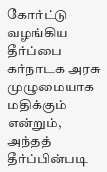கோர்ட்டு வழங்கிய தீர்ப்பை கர்நாடக அரசு முழுமையாக மதிக்கும் என்றும், அந்தத் தீர்ப்பின்படி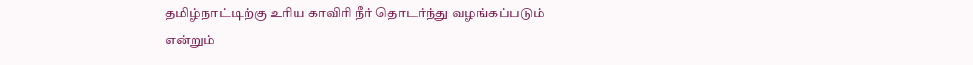தமிழ்நாட்டிற்கு உரிய காவிரி நீர் தொடர்ந்து வழங்கப்படும் என்றும்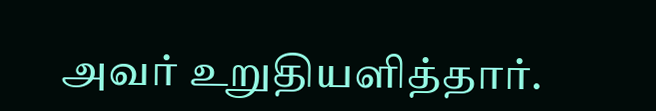அவர் உறுதியளித்தார்.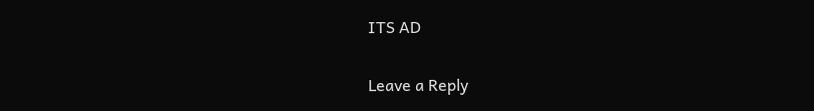ITS AD

Leave a Reply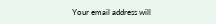Your email address will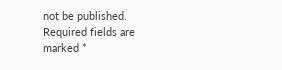not be published. Required fields are marked *